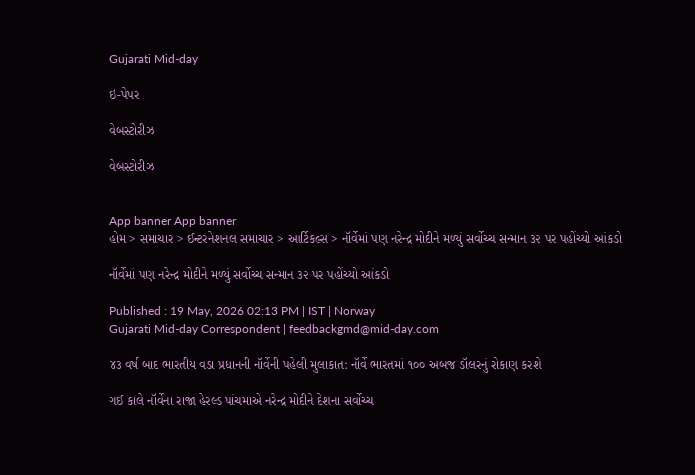Gujarati Mid-day

ઇ-પેપર

વેબસ્ટોરીઝ

વેબસ્ટોરીઝ


App banner App banner
હોમ > સમાચાર > ઈન્ટરનેશનલ સમાચાર > આર્ટિકલ્સ > નૉર્વેમાં પણ નરેન્દ્ર મોદીને મળ્યું સર્વોચ્ચ સન્માન ૩૨ પર પહોંચ્યો આંકડો

નૉર્વેમાં પણ નરેન્દ્ર મોદીને મળ્યું સર્વોચ્ચ સન્માન ૩૨ પર પહોંચ્યો આંકડો

Published : 19 May, 2026 02:13 PM | IST | Norway
Gujarati Mid-day Correspondent | feedbackgmd@mid-day.com

૪૩ વર્ષ બાદ ભારતીય વડા પ્રધાનની નૉર્વેની પહેલી મુલાકાત: નૉર્વે ભારતમાં ૧૦૦ અબજ ડૉલરનું રોકાણ કરશે

ગઈ કાલે નૉર્વેના રાજા હેરલ્ડ પાંચમાએ નરેન્દ્ર મોદીને દેશના સર્વોચ્ચ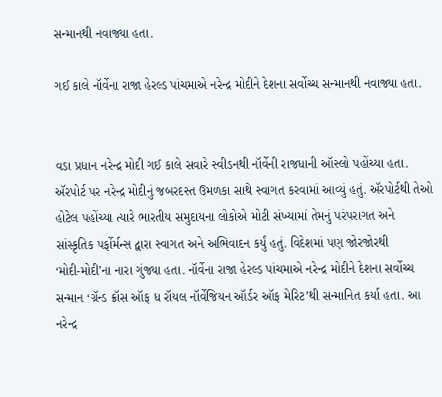સન્માનથી નવાજ્યા હતા.

ગઈ કાલે નૉર્વેના રાજા હેરલ્ડ પાંચમાએ નરેન્દ્ર મોદીને દેશના સર્વોચ્ચ સન્માનથી નવાજ્યા હતા.


વડા પ્રધાન નરેન્દ્ર મોદી ગઈ કાલે સવારે સ્વીડનથી નૉર્વેની રાજધાની ઑસ્લો પહોંચ્યા હતા. ઍરપોર્ટ પર નરેન્દ્ર મોદીનું જબરદસ્ત ઉમળકા સાથે સ્વાગત કરવામાં આવ્યું હતું. ઍરપોર્ટથી તેઓ હોટેલ પહોંચ્યા ત્યારે ભારતીય સમુદાયના લોકોએ મોટી સંખ્યામાં તેમનું પરંપરાગત અને સાંસ્કૃતિક પર્ફોર્મન્સ દ્વારા સ્વાગત અને ‌અભિવાદન કર્યું હતું. વિદેશમાં પણ જોરજોરથી
‘મોદી-મોદી’ના નારા ગુંજ્યા હતા. નૉર્વેના રાજા હેરલ્ડ પાંચમાએ નરેન્દ્ર મોદીને દેશના સર્વોચ્ચ સન્માન ‘ગ્રૅન્ડ ક્રૉસ ઑફ ધ રૉયલ નૉર્વેજિયન ઑર્ડર ઑફ મેરિટ’થી સન્માનિત કર્યા હતા. આ નરેન્દ્ર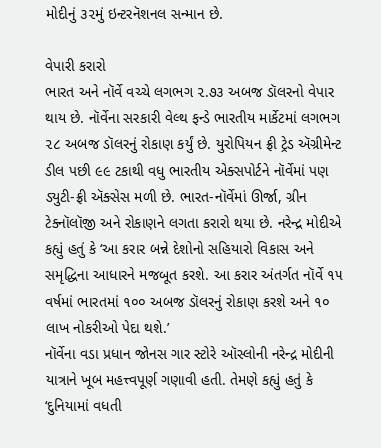મોદીનું ૩૨મું ઇન્ટરનૅશનલ સન્માન છે.

વેપારી કરારો
ભારત અને નૉર્વે વચ્ચે લગભગ ૨.૭૩ અબજ ડૉલરનો વેપાર થાય છે. નૉર્વેના સરકારી વેલ્થ ફન્ડે ભારતીય માર્કેટમાં લગભગ ૨૮ અબજ ડૉલરનું રોકાણ કર્યું છે. યુરોપિયન ફ્રી ટ્રેડ ઍગ્રીમેન્ટ ડીલ પછી ૯૯ ટકાથી વધુ ભારતીય એક્સપોર્ટને નૉર્વેમાં પણ ડ્યુટી-ફ્રી ઍક્સેસ મળી છે. ભારત-નૉર્વેમાં ઊર્જા, ગ્રીન ટેક્નૉલૉજી અને રોકાણને લગતા કરારો થયા છે. નરેન્દ્ર મોદીએ કહ્યું હતું કે ‘આ કરાર બન્ને દેશોનો સહિયારો વિકાસ અને સમૃદ્ધિના આધારને મજબૂત કરશે. આ કરાર અંતર્ગત નૉર્વે ૧૫ વર્ષમાં ભારતમાં ૧૦૦ અબજ ડૉલરનું રોકાણ કરશે અને ૧૦ લાખ નોકરીઓ પેદા થશે.’
નૉર્વેના વડા પ્રધાન જોનસ ગાર સ્ટોરે ઑસ્લોની નરેન્દ્ર મોદીની યાત્રાને ખૂબ મહત્ત્વપૂર્ણ ગણાવી હતી. તેમણે કહ્યું હતું કે ‘દુનિયામાં વધતી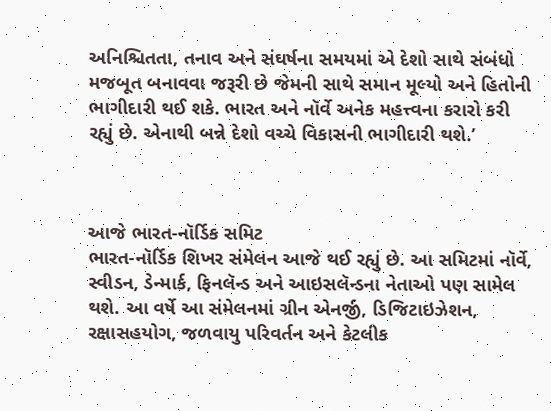અનિશ્ચિતતા, તનાવ અને સંઘર્ષના સમયમાં એ દેશો સાથે સંબંધો મજબૂત બનાવવા જરૂરી છે જેમની સાથે સમાન મૂલ્યો અને હિતોની ભાગીદારી થઈ શકે. ભારત અને નૉર્વે અનેક મહત્ત્વના કરારો કરી રહ્યું છે. એનાથી બન્ને દેશો વચ્ચે વિકાસની ભાગીદારી થશે.’



આજે ભારત-નૉર્ડિક સમિટ
ભારત-નૉર્ડિક શિખર સંમેલન આજે થઈ રહ્યું છે. આ સમિટમાં નૉર્વે, સ્વીડન, ડેન્માર્ક, ફિનલૅન્ડ અને આઇસલૅન્ડના નેતાઓ પણ સામેલ થશે. આ વર્ષે આ સંમેલનમાં ગ્રીન એનર્જી, ડિજિટાઇઝેશન, રક્ષાસહયોગ, જળવાયુ પરિવર્તન અને કેટલીક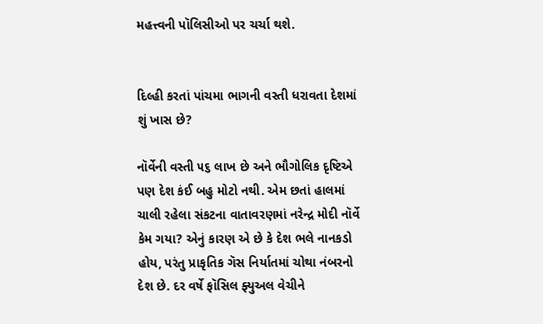મહત્ત્વની પૉલિસીઓ પર ચર્ચા થશે.


દિલ્હી કરતાં પાંચમા ભાગની વસ્તી ધરાવતા દેશમાં શું ખાસ છે?

નૉર્વેની વસ્તી ૫૬ લાખ છે અને ભૌગોલિક દૃષ્ટિએ પણ દેશ કંઈ બહુ મોટો નથી. એમ છતાં હાલમાં ચાલી રહેલા સંકટના વાતાવરણમાં નરેન્દ્ર મોદી નૉર્વે કેમ ગયા? એનું કારણ એ છે કે દેશ ભલે નાનકડો હોય, પરંતુ પ્રાકૃતિક ગૅસ નિર્યાતમાં ચોથા નંબરનો દેશ છે. દર વર્ષે ફૉસિલ ફ્યુઅલ વેચીને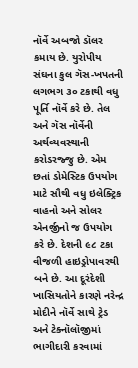નૉર્વે અબજો ડૉલર કમાય છે. યુરોપીય સંઘના કુલ ગૅસ-ખપતની લગભગ ૩૦ ટકાથી વધુ પૂ‌ર્તિ નૉર્વે કરે છે. તેલ અને ગૅસ નૉર્વેની અર્થવ્યવસ્થાની કરોડરજ્જુ છે. એમ છતાં ડોમેસ્ટિક ઉપયોગ માટે સૌથી વધુ ઇલેક્ટ્રિક વાહનો અને સોલર એનર્જીનો જ ઉપયોગ કરે છે. દેશની ૯૮ ટકા વીજળી હાઇડ્રોપાવરથી બને છે. આ દૂરંદેશી ખાસિયતોને કારણે નરેન્દ્ર મોદીને નૉર્વે સાથે ટ્રેડ અને ટેક્નૉલૉજીમાં ભાગીદારી કરવામાં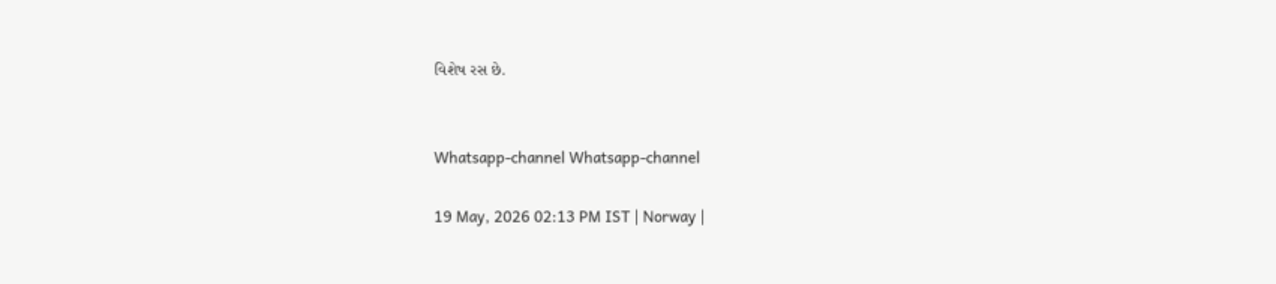વિશેષ રસ છે.


Whatsapp-channel Whatsapp-channel

19 May, 2026 02:13 PM IST | Norway |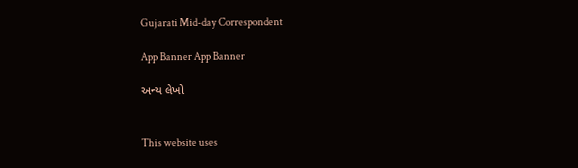Gujarati Mid-day Correspondent

App Banner App Banner

અન્ય લેખો


This website uses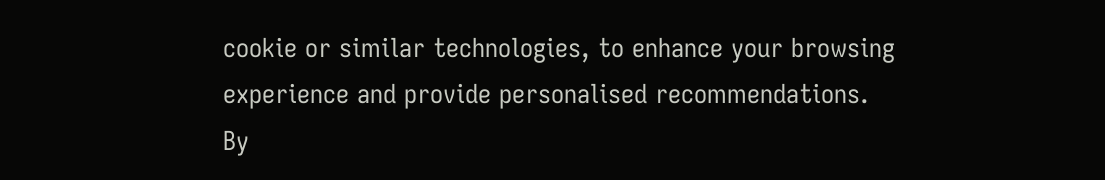cookie or similar technologies, to enhance your browsing experience and provide personalised recommendations. By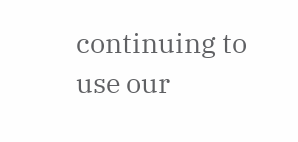continuing to use our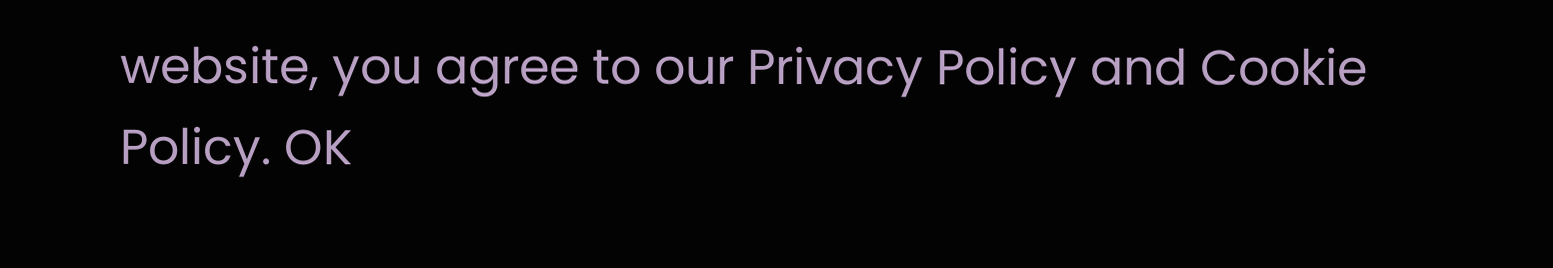website, you agree to our Privacy Policy and Cookie Policy. OK